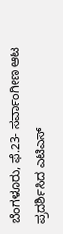ಬೆಂಗಳೂರು, ಫೆ.23- ಸರ್ವಾಂಗೀಣ ಆಟ ಪ್ರದರ್ಶಿಸಿದ ಎಟಿಎಸ್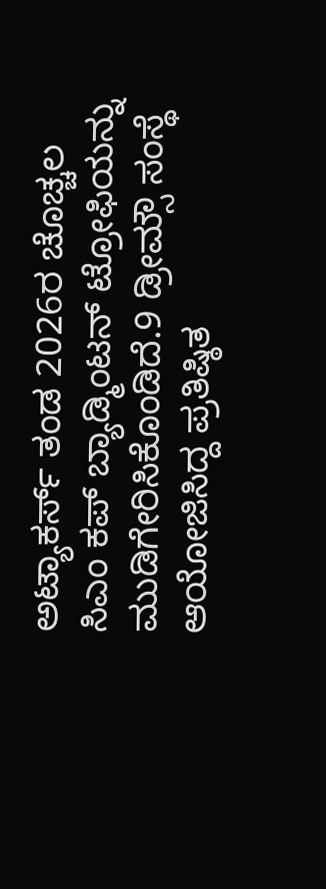ಅಟ್ಯಾಕರ್ಸ್ ತಂಡ 2026ರ ಚೊಚ್ಚಲ ಸಿಎಂ ಕಪ್ ಬ್ಯಾಡ್ಮಿಂಟನ್ ಟ್ರೋಫಿಯನ್ನು ಮುಡಿಗೇರಿಸಿಕೊಂಡಿದೆ.9 ಡ್ರೀಮ್ಸೌ ಸಂಸ್ಥೆ ಆಯೋಜಿಸಿದ್ದ ಪ್ರತಿಷ್ಠಿತ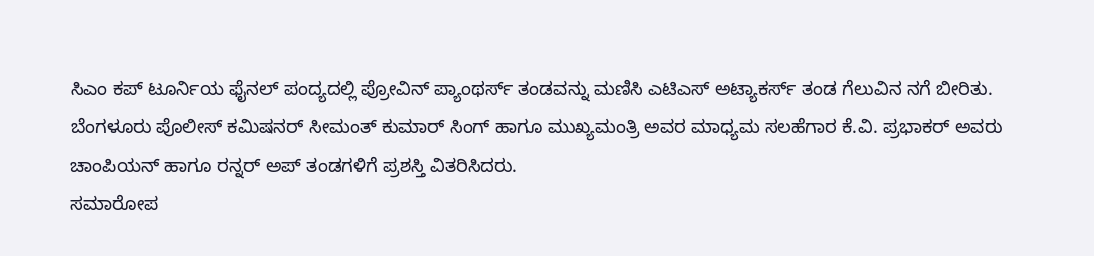ಸಿಎಂ ಕಪ್ ಟೂರ್ನಿಯ ಫೈನಲ್ ಪಂದ್ಯದಲ್ಲಿ ಪ್ರೋವಿನ್ ಪ್ಯಾಂಥರ್ಸ್ ತಂಡವನ್ನು ಮಣಿಸಿ ಎಟಿಎಸ್ ಅಟ್ಯಾಕರ್ಸ್ ತಂಡ ಗೆಲುವಿನ ನಗೆ ಬೀರಿತು.
ಬೆಂಗಳೂರು ಪೊಲೀಸ್ ಕಮಿಷನರ್ ಸೀಮಂತ್ ಕುಮಾರ್ ಸಿಂಗ್ ಹಾಗೂ ಮುಖ್ಯಮಂತ್ರಿ ಅವರ ಮಾಧ್ಯಮ ಸಲಹೆಗಾರ ಕೆ.ವಿ. ಪ್ರಭಾಕರ್ ಅವರು ಚಾಂಪಿಯನ್ ಹಾಗೂ ರನ್ನರ್ ಅಪ್ ತಂಡಗಳಿಗೆ ಪ್ರಶಸ್ತಿ ವಿತರಿಸಿದರು.
ಸಮಾರೋಪ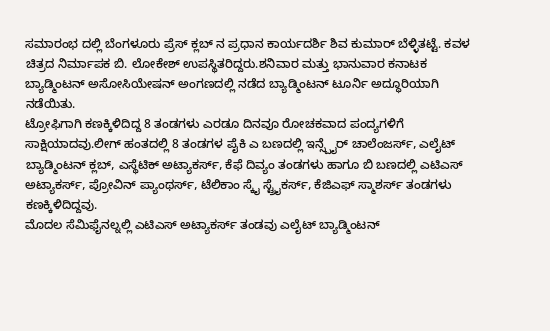ಸಮಾರಂಭ ದಲ್ಲಿ ಬೆಂಗಳೂರು ಪ್ರೆಸ್ ಕ್ಲಬ್ ನ ಪ್ರಧಾನ ಕಾರ್ಯದರ್ಶಿ ಶಿವ ಕುಮಾರ್ ಬೆಳ್ಳಿತಟ್ಟೆ. ಕವಳ ಚಿತ್ರದ ನಿರ್ಮಾಪಕ ಬಿ. ಲೋಕೇಶ್ ಉಪಸ್ಥಿತರಿದ್ದರು.ಶನಿವಾರ ಮತ್ತು ಭಾನುವಾರ ಕನಾಟಕ ಬ್ಯಾಡ್ಮಿಂಟನ್ ಅಸೋಸಿಯೇಷನ್ ಅಂಗಣದಲ್ಲಿ ನಡೆದ ಬ್ಯಾಡ್ಮಿಂಟನ್ ಟೂರ್ನಿ ಅದ್ಧೂರಿಯಾಗಿ ನಡೆಯಿತು.
ಟ್ರೋಫಿಗಾಗಿ ಕಣಕ್ಕಿಳಿದಿದ್ದ 8 ತಂಡಗಳು ಎರಡೂ ದಿನವೂ ರೋಚಕವಾದ ಪಂದ್ಯಗಳಿಗೆ ಸಾಕ್ಷಿಯಾದವು.ಲೀಗ್ ಹಂತದಲ್ಲಿ 8 ತಂಡಗಳ ಪೈಕಿ ಎ ಬಣದಲ್ಲಿ ಇನ್ಸ್ಪೈರ್ ಚಾಲೆಂಜರ್ಸ್, ಎಲೈಟ್ ಬ್ಯಾಡ್ಮಿಂಟನ್ ಕ್ಲಬ್, ಎಸ್ಥೆಟಿಕ್ ಅಟ್ಯಾಕರ್ಸ್, ಕೆಫೆ ದಿವ್ಯಂ ತಂಡಗಳು ಹಾಗೂ ಬಿ ಬಣದಲ್ಲಿ ಎಟಿಎಸ್ ಅಟ್ಯಾಕರ್ಸ್, ಪ್ರೋವಿನ್ ಪ್ಯಾಂಥರ್ಸ್, ಟೆಲಿಕಾಂ ಸ್ಕೈ ಸ್ಟ್ರೈಕರ್ಸ್, ಕೆಜಿಎಫ್ ಸ್ಮಾಶರ್ಸ್ ತಂಡಗಳು ಕಣಕ್ಕಿಳಿದಿದ್ದವು.
ಮೊದಲ ಸೆಮಿಫೈನಲ್ನಲ್ಲಿ ಎಟಿಎಸ್ ಅಟ್ಯಾಕರ್ಸ್ ತಂಡವು ಎಲೈಟ್ ಬ್ಯಾಡ್ಮಿಂಟನ್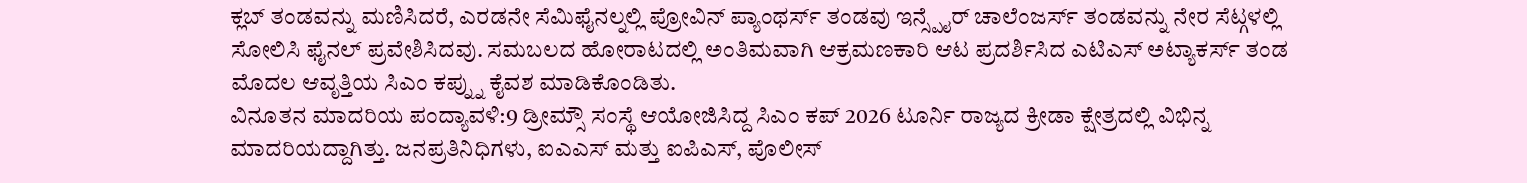ಕ್ಲಬ್ ತಂಡವನ್ನು ಮಣಿಸಿದರೆ, ಎರಡನೇ ಸೆಮಿಫೈನಲ್ನಲ್ಲಿ ಪ್ರೋವಿನ್ ಪ್ಯಾಂಥರ್ಸ್ ತಂಡವು ಇನ್ಸ್ಪೈರ್ ಚಾಲೆಂಜರ್ಸ್ ತಂಡವನ್ನು ನೇರ ಸೆಟ್ಗಳಲ್ಲಿ ಸೋಲಿಸಿ ಫೈನಲ್ ಪ್ರವೇಶಿಸಿದವು. ಸಮಬಲದ ಹೋರಾಟದಲ್ಲಿ ಅಂತಿಮವಾಗಿ ಆಕ್ರಮಣಕಾರಿ ಆಟ ಪ್ರದರ್ಶಿಸಿದ ಎಟಿಎಸ್ ಅಟ್ಯಾಕರ್ಸ್ ತಂಡ ಮೊದಲ ಆವೃತ್ತಿಯ ಸಿಎಂ ಕಪ್ನ್ನು ಕೈವಶ ಮಾಡಿಕೊಂಡಿತು.
ವಿನೂತನ ಮಾದರಿಯ ಪಂದ್ಯಾವಳಿ:9 ಡ್ರೀಮ್ಸೌ ಸಂಸ್ಥೆ ಆಯೋಜಿಸಿದ್ದ ಸಿಎಂ ಕಪ್ 2026 ಟೂರ್ನಿ ರಾಜ್ಯದ ಕ್ರೀಡಾ ಕ್ಷೇತ್ರದಲ್ಲಿ ವಿಭಿನ್ನ ಮಾದರಿಯದ್ದಾಗಿತ್ತು. ಜನಪ್ರತಿನಿಧಿಗಳು, ಐಎಎಸ್ ಮತ್ತು ಐಪಿಎಸ್, ಪೊಲೀಸ್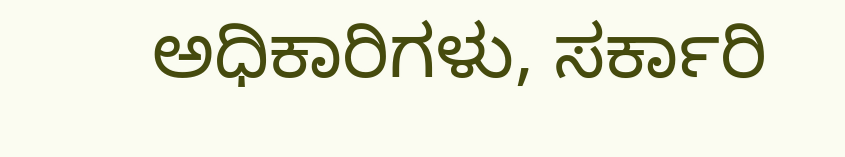ಅಧಿಕಾರಿಗಳು, ಸರ್ಕಾರಿ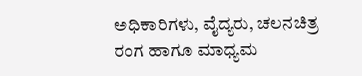ಅಧಿಕಾರಿಗಳು, ವೈದ್ಯರು, ಚಲನಚಿತ್ರ ರಂಗ ಹಾಗೂ ಮಾಧ್ಯಮ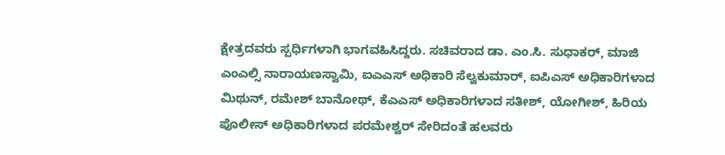ಕ್ಷೇತ್ರದವರು ಸ್ಪರ್ಧಿಗಳಾಗಿ ಭಾಗವಹಿಸಿದ್ದರು. ಸಚಿವರಾದ ಡಾ. ಎಂ.ಸಿ. ಸುಧಾಕರ್, ಮಾಜಿ ಎಂಎಲ್ಸಿ ನಾರಾಯಣಸ್ವಾಮಿ, ಐಎಎಸ್ ಅಧಿಕಾರಿ ಸೆಲ್ವಕುಮಾರ್, ಐಪಿಎಸ್ ಅಧಿಕಾರಿಗಳಾದ ಮಿಥುನ್, ರಮೇಶ್ ಬಾನೋಥ್, ಕೆಎಎಸ್ ಅಧಿಕಾರಿಗಳಾದ ಸತೀಶ್, ಯೋಗೀಶ್, ಹಿರಿಯ ಪೊಲೀಸ್ ಅಧಿಕಾರಿಗಳಾದ ಪರಮೇಶ್ವರ್ ಸೇರಿದಂತೆ ಹಲವರು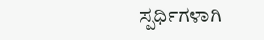ಸ್ಪರ್ಧಿಗಳಾಗಿ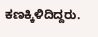ಕಣಕ್ಕಿಳಿದಿದ್ದರು.